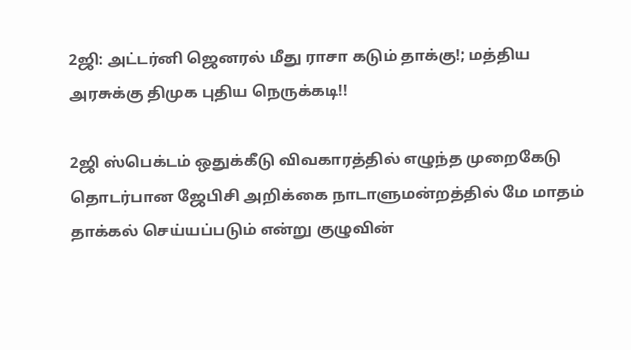2ஜி: அட்டர்னி ஜெனரல் மீது ராசா கடும் தாக்கு!; மத்திய அரசுக்கு திமுக புதிய நெருக்கடி!!

2ஜி ஸ்பெக்டம் ஒதுக்கீடு விவகாரத்தில் எழுந்த முறைகேடு தொடர்பான ஜேபிசி அறிக்கை நாடாளுமன்றத்தில் மே மாதம் தாக்கல் செய்யப்படும் என்று குழுவின்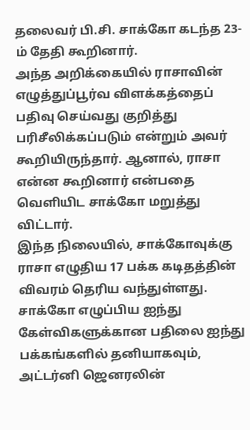தலைவர் பி.சி. சாக்கோ கடந்த 23-ம் தேதி கூறினார்.
அந்த அறிக்கையில் ராசாவின் எழுத்துப்பூர்வ விளக்கத்தைப் பதிவு செய்வது குறித்து பரிசீலிக்கப்படும் என்றும் அவர் கூறியிருந்தார். ஆனால், ராசா என்ன கூறினார் என்பதை வெளியிட சாக்கோ மறுத்து விட்டார்.
இந்த நிலையில், சாக்கோவுக்கு ராசா எழுதிய 17 பக்க கடிதத்தின் விவரம் தெரிய வந்துள்ளது. சாக்கோ எழுப்பிய ஐந்து கேள்விகளுக்கான பதிலை ஐந்து பக்கங்களில் தனியாகவும், அட்டர்னி ஜெனரலின்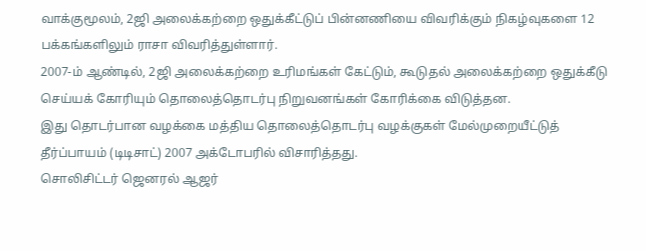வாக்குமூலம், 2ஜி அலைக்கற்றை ஒதுக்கீட்டுப் பின்னணியை விவரிக்கும் நிகழ்வுகளை 12 பக்கங்களிலும் ராசா விவரித்துள்ளார்.
2007-ம் ஆண்டில், 2ஜி அலைக்கற்றை உரிமங்கள் கேட்டும், கூடுதல் அலைக்கற்றை ஒதுக்கீடு செய்யக் கோரியும் தொலைத்தொடர்பு நிறுவனங்கள் கோரிக்கை விடுத்தன.
இது தொடர்பான வழக்கை மத்திய தொலைத்தொடர்பு வழக்குகள் மேல்முறையீட்டுத் தீர்ப்பாயம் (டிடிசாட்) 2007 அக்டோபரில் விசாரித்தது.
சொலிசிட்டர் ஜெனரல் ஆஜர்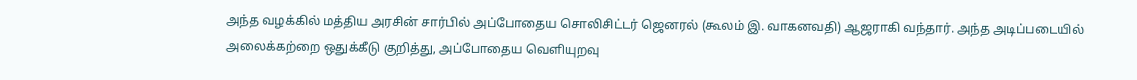அந்த வழக்கில் மத்திய அரசின் சார்பில் அப்போதைய சொலிசிட்டர் ஜெனரல் (கூலம் இ. வாகனவதி) ஆஜராகி வந்தார். அந்த அடிப்படையில் அலைக்கற்றை ஒதுக்கீடு குறித்து, அப்போதைய வெளியுறவு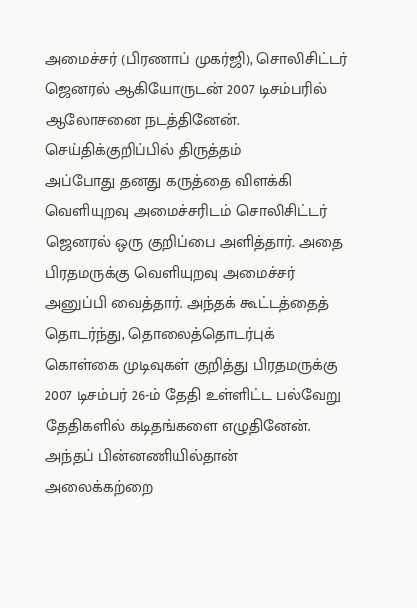அமைச்சர் (பிரணாப் முகர்ஜி), சொலிசிட்டர் ஜெனரல் ஆகியோருடன் 2007 டிசம்பரில் ஆலோசனை நடத்தினேன்.
செய்திக்குறிப்பில் திருத்தம்
அப்போது தனது கருத்தை விளக்கி வெளியுறவு அமைச்சரிடம் சொலிசிட்டர் ஜெனரல் ஒரு குறிப்பை அளித்தார். அதை பிரதமருக்கு வெளியுறவு அமைச்சர் அனுப்பி வைத்தார். அந்தக் கூட்டத்தைத் தொடர்ந்து, தொலைத்தொடர்புக் கொள்கை முடிவுகள் குறித்து பிரதமருக்கு 2007 டிசம்பர் 26-ம் தேதி உள்ளிட்ட பல்வேறு தேதிகளில் கடிதங்களை எழுதினேன். அந்தப் பின்னணியில்தான் அலைக்கற்றை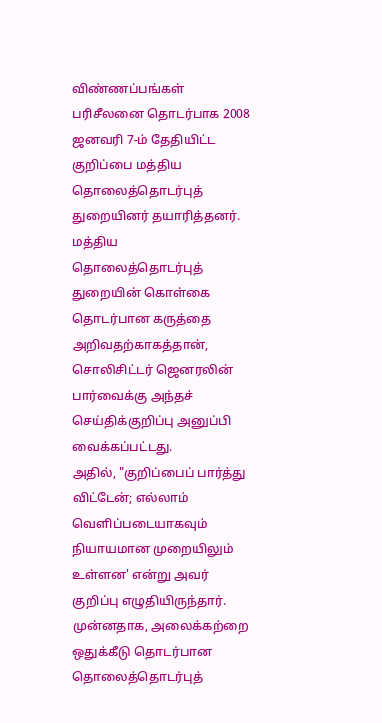விண்ணப்பங்கள் பரிசீலனை தொடர்பாக 2008 ஜனவரி 7-ம் தேதியிட்ட குறிப்பை மத்திய தொலைத்தொடர்புத் துறையினர் தயாரித்தனர். மத்திய தொலைத்தொடர்புத் துறையின் கொள்கை தொடர்பான கருத்தை அறிவதற்காகத்தான், சொலிசிட்டர் ஜெனரலின் பார்வைக்கு அந்தச் செய்திக்குறிப்பு அனுப்பி வைக்கப்பட்டது.
அதில், "குறிப்பைப் பார்த்து விட்டேன்; எல்லாம் வெளிப்படையாகவும் நியாயமான முறையிலும் உள்ளன' என்று அவர் குறிப்பு எழுதியிருந்தார். முன்னதாக, அலைக்கற்றை ஒதுக்கீடு தொடர்பான தொலைத்தொடர்புத்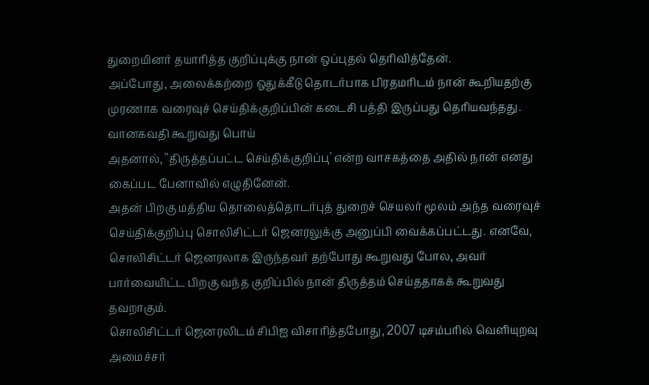துறையினர் தயாரித்த குறிப்புக்கு நான் ஒப்புதல் தெரிவித்தேன்.
அப்போது, அலைக்கற்றை ஒதுக்கீடு தொடர்பாக பிரதமரிடம் நான் கூறியதற்கு முரணாக வரைவுச் செய்திக்குறிப்பின் கடைசி பத்தி இருப்பது தெரியவந்தது.
வானகவதி கூறுவது பொய்
அதனால், "திருத்தப்பட்ட செய்திக்குறிப்பு' என்ற வாசகத்தை அதில் நான் எனது கைப்பட பேனாவில் எழுதினேன்.
அதன் பிறகு மத்திய தொலைத்தொடர்புத் துறைச் செயலர் மூலம் அந்த வரைவுச் செய்திக்குறிப்பு சொலிசிட்டர் ஜெனரலுக்கு அனுப்பி வைக்கப்பட்டது. எனவே, சொலிசிட்டர் ஜெனரலாக இருந்தவர் தற்போது கூறுவது போல, அவர் பார்வையிட்ட பிறகு வந்த குறிப்பில் நான் திருத்தம் செய்ததாகக் கூறுவது தவறாகும்.
சொலிசிட்டர் ஜெனரலிடம் சிபிஐ விசாரித்தபோது, 2007 டிசம்பரில் வெளியுறவு அமைச்சர்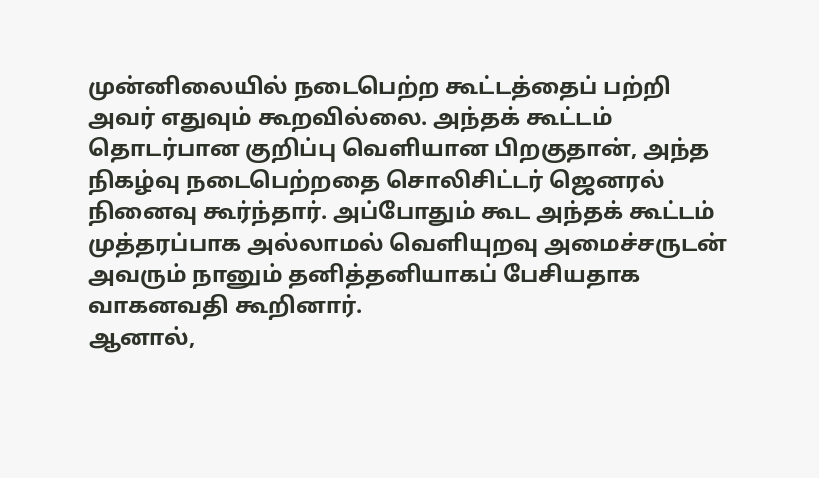முன்னிலையில் நடைபெற்ற கூட்டத்தைப் பற்றி அவர் எதுவும் கூறவில்லை. அந்தக் கூட்டம் தொடர்பான குறிப்பு வெளியான பிறகுதான், அந்த நிகழ்வு நடைபெற்றதை சொலிசிட்டர் ஜெனரல் நினைவு கூர்ந்தார். அப்போதும் கூட அந்தக் கூட்டம் முத்தரப்பாக அல்லாமல் வெளியுறவு அமைச்சருடன் அவரும் நானும் தனித்தனியாகப் பேசியதாக வாகனவதி கூறினார்.
ஆனால்,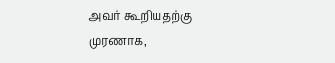அவர் கூறியதற்கு முரணாக,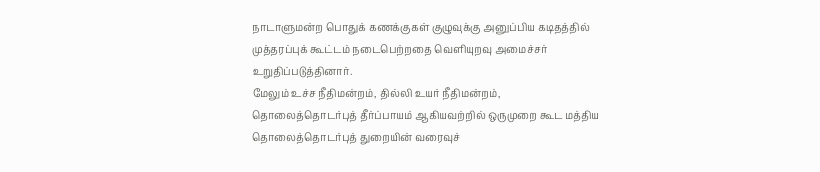நாடாளுமன்ற பொதுக் கணக்குகள் குழுவுக்கு அனுப்பிய கடிதத்தில் முத்தரப்புக் கூட்டம் நடைபெற்றதை வெளியுறவு அமைச்சர் உறுதிப்படுத்தினார்.
மேலும் உச்ச நீதிமன்றம், தில்லி உயர் நீதிமன்றம், தொலைத்தொடர்புத் தீர்ப்பாயம் ஆகியவற்றில் ஒருமுறை கூட மத்திய தொலைத்தொடர்புத் துறையின் வரைவுச்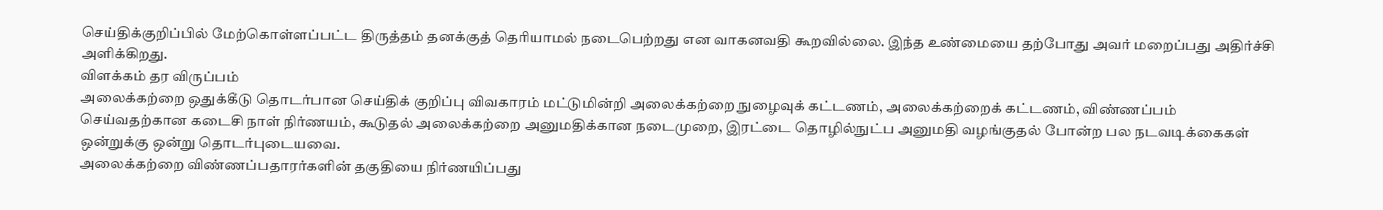செய்திக்குறிப்பில் மேற்கொள்ளப்பட்ட திருத்தம் தனக்குத் தெரியாமல் நடைபெற்றது என வாகனவதி கூறவில்லை. இந்த உண்மையை தற்போது அவர் மறைப்பது அதிர்ச்சி அளிக்கிறது.
விளக்கம் தர விருப்பம்
அலைக்கற்றை ஒதுக்கீடு தொடர்பான செய்திக் குறிப்பு விவகாரம் மட்டுமின்றி அலைக்கற்றை நுழைவுக் கட்டணம், அலைக்கற்றைக் கட்டணம், விண்ணப்பம் செய்வதற்கான கடைசி நாள் நிர்ணயம், கூடுதல் அலைக்கற்றை அனுமதிக்கான நடைமுறை, இரட்டை தொழில்நுட்ப அனுமதி வழங்குதல் போன்ற பல நடவடிக்கைகள் ஒன்றுக்கு ஒன்று தொடர்புடையவை.
அலைக்கற்றை விண்ணப்பதாரர்களின் தகுதியை நிர்ணயிப்பது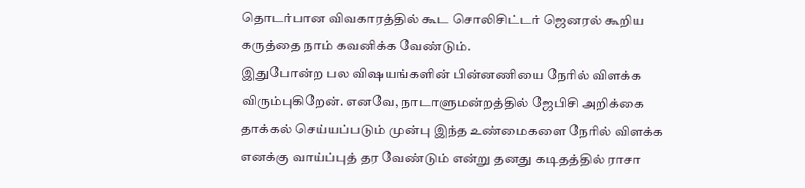தொடர்பான விவகாரத்தில் கூட சொலிசிட்டர் ஜெனரல் கூறிய கருத்தை நாம் கவனிக்க வேண்டும்.
இதுபோன்ற பல விஷயங்களின் பின்னணியை நேரில் விளக்க விரும்புகிறேன். எனவே, நாடாளுமன்றத்தில் ஜேபிசி அறிக்கை தாக்கல் செய்யப்படும் முன்பு இந்த உண்மைகளை நேரில் விளக்க எனக்கு வாய்ப்புத் தர வேண்டும் என்று தனது கடிதத்தில் ராசா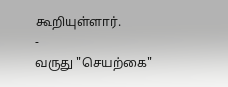கூறியுள்ளார்.
-
வருது "செயற்கை"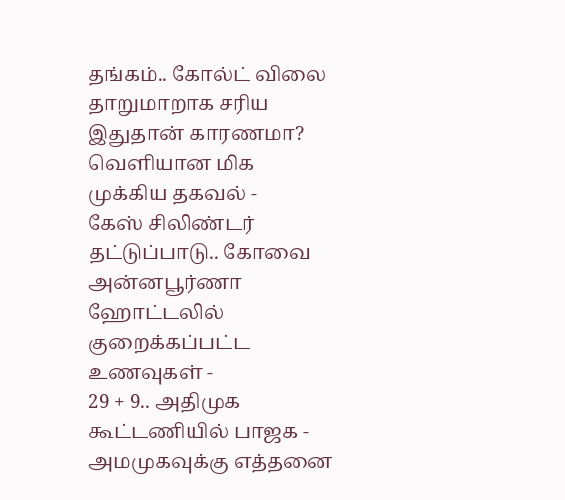தங்கம்.. கோல்ட் விலை தாறுமாறாக சரிய இதுதான் காரணமா? வெளியான மிக முக்கிய தகவல் -
கேஸ் சிலிண்டர் தட்டுப்பாடு.. கோவை அன்னபூர்ணா ஹோட்டலில் குறைக்கப்பட்ட உணவுகள் -
29 + 9.. அதிமுக கூட்டணியில் பாஜக - அமமுகவுக்கு எத்தனை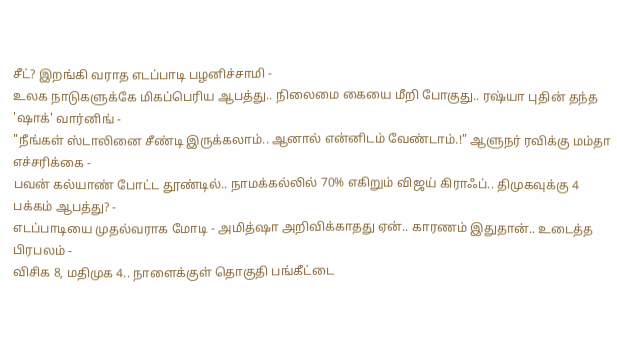சீட்? இறங்கி வராத எடப்பாடி பழனிச்சாமி -
உலக நாடுகளுக்கே மிகப்பெரிய ஆபத்து.. நிலைமை கையை மீறி போகுது.. ரஷ்யா புதின் தந்த 'ஷாக்' வார்னிங் -
"நீங்கள் ஸ்டாலினை சீண்டி இருக்கலாம்.. ஆனால் என்னிடம் வேண்டாம்.!" ஆளுநர் ரவிக்கு மம்தா எச்சரிக்கை -
பவன் கல்யாண் போட்ட தூண்டில்.. நாமக்கல்லில் 70% எகிறும் விஜய் கிராஃப்.. திமுகவுக்கு 4 பக்கம் ஆபத்து? -
எடப்பாடியை முதல்வராக மோடி - அமித்ஷா அறிவிக்காதது ஏன்.. காரணம் இதுதான்.. உடைத்த பிரபலம் -
விசிக 8, மதிமுக 4.. நாளைக்குள் தொகுதி பங்கீட்டை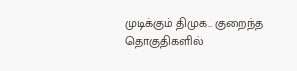முடிக்கும் திமுக.. குறைந்த தொகுதிகளில்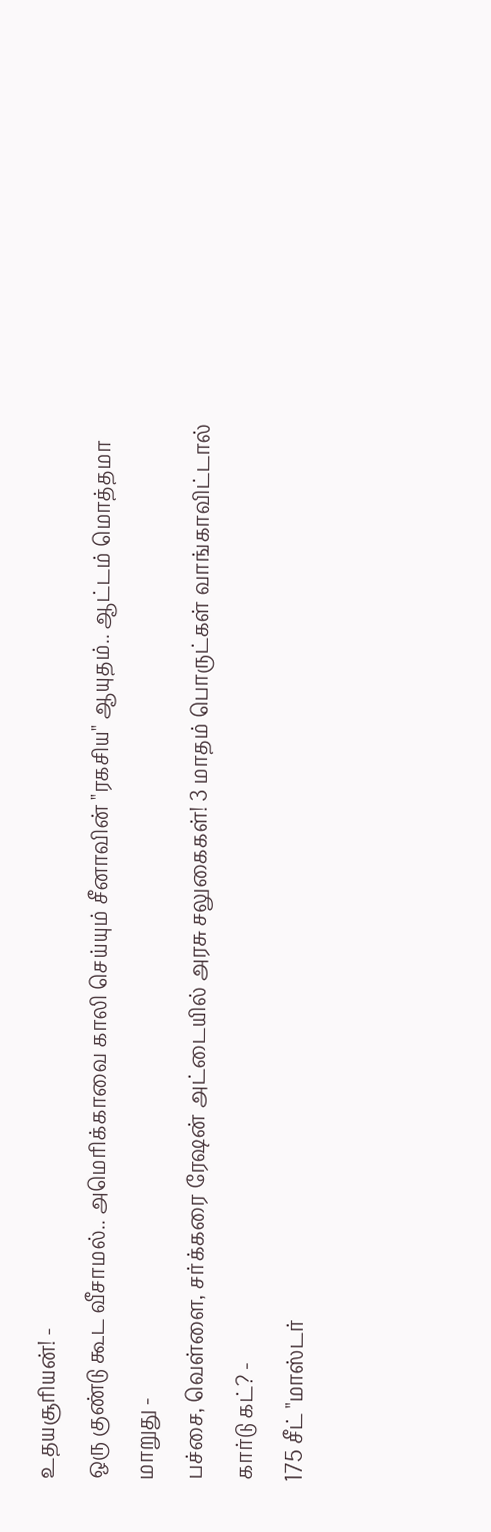உதயசூரியன்! -
ஒரு குண்டு கூட வீசாமல்.. அமெரிக்காவை காலி செய்யும் சீனாவின் "ரகசிய" ஆயுதம்.. ஆட்டம் மொத்தமா மாறுது -
பச்சை, வெள்ளை, சர்க்கரை ரேஷன் அட்டையில் அரசு சலுகைகள்! 3 மாதம் பொருட்கள் வாங்காவிட்டால் கார்டு கட்? -
175 சீட் "மாஸ்டர்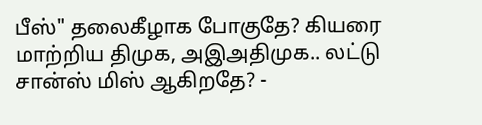பீஸ்" தலைகீழாக போகுதே? கியரை மாற்றிய திமுக, அஇஅதிமுக.. லட்டு சான்ஸ் மிஸ் ஆகிறதே? -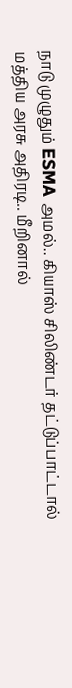நாடு முழுதும் ESMA அமல்.. கியாஸ் சிலிண்டர் தட்டுப்பாட்டால் மத்திய அரசு அதிரடி.. மீறினால்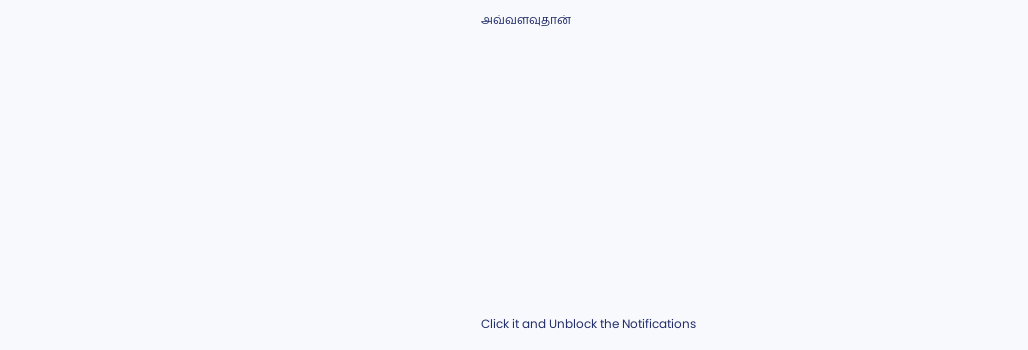அவ்வளவுதான்












Click it and Unblock the Notifications